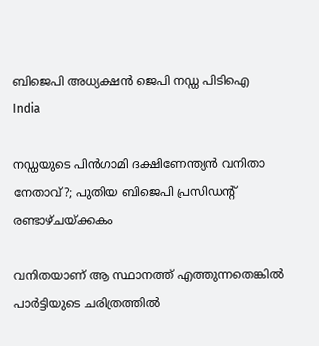ബിജെപി അധ്യക്ഷന്‍ ജെപി നഡ്ഡ പിടിഐ
India

നഡ്ഡയുടെ പിന്‍ഗാമി ദക്ഷിണേന്ത്യന്‍ വനിതാ നേതാവ്?; പുതിയ ബിജെപി പ്രസിഡന്റ്‌ രണ്ടാഴ്ചയ്ക്കകം

വനിതയാണ് ആ സ്ഥാനത്ത് എത്തുന്നതെങ്കില്‍ പാര്‍ട്ടിയുടെ ചരിത്രത്തില്‍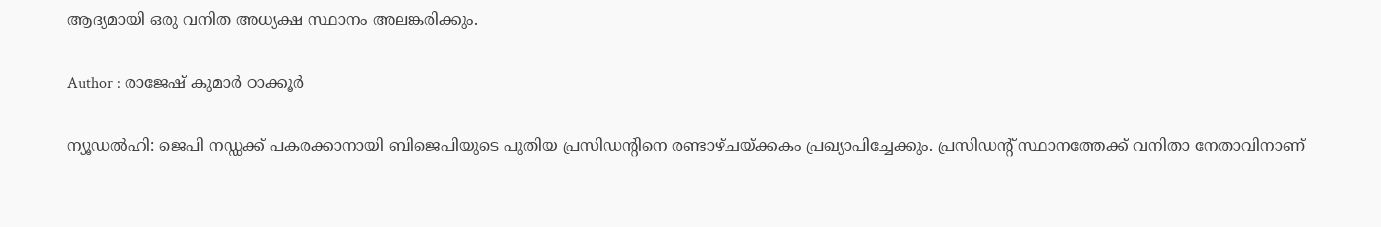ആദ്യമായി ഒരു വനിത അധ്യക്ഷ സ്ഥാനം അലങ്കരിക്കും.

Author : രാജേഷ് കുമാര്‍ ഠാക്കൂര്‍

ന്യൂഡല്‍ഹി: ജെപി നഡ്ഡക്ക് പകരക്കാനായി ബിജെപിയുടെ പുതിയ പ്രസിഡന്‍റിനെ രണ്ടാഴ്ചയ്ക്കകം പ്രഖ്യാപിച്ചേക്കും. പ്രസിഡന്റ് സ്ഥാനത്തേക്ക് വനിതാ നേതാവിനാണ്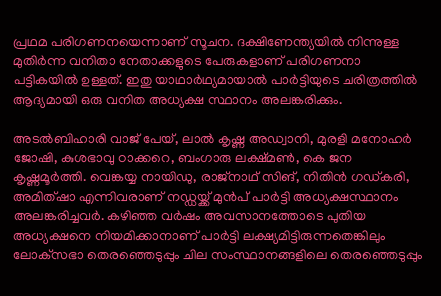പ്രഥമ പരിഗണനയെന്നാണ് സൂചന. ദക്ഷിണേന്ത്യയില്‍ നിന്നുള്ള മുതിര്‍ന്ന വനിതാ നേതാക്കളുടെ പേരുകളാണ് പരിഗണനാ പട്ടികയില്‍ ഉള്ളത്. ഇതു യാഥാര്‍ഥ്യമായാല്‍ പാര്‍ട്ടിയുടെ ചരിത്രത്തില്‍ ആദ്യമായി ഒരു വനിത അധ്യക്ഷ സ്ഥാനം അലങ്കരിക്കും.

അടല്‍ബിഹാരി വാജ് പേയ്, ലാല്‍ കൃഷ്ണ അഡ്വാനി, മുരളി മനോഹര്‍ ജോഷി, കുശഭാവു ഠാക്കറെ, ബംഗാരു ലക്ഷ്മണ്‍, കെ ജന കൃഷ്ണമൂര്‍ത്തി. വെങ്കയ്യ നായിഡു, രാജ്‌നാഥ് സിങ്, നിതിന്‍ ഗഡ്കരി, അമിത്ഷാ എന്നിവരാണ് നഡ്ഡയ്ക്ക് മുന്‍പ് പാര്‍ട്ടി അധ്യക്ഷസ്ഥാനം അലങ്കരിച്ചവര്‍. കഴിഞ്ഞ വര്‍ഷം അവസാനത്തോടെ പുതിയ അധ്യക്ഷനെ നിയമിക്കാനാണ് പാര്‍ട്ടി ലക്ഷ്യമിട്ടിരുന്നതെങ്കിലും ലോക്‌സഭാ തെരഞ്ഞെടുപ്പും ചില സംസ്ഥാനങ്ങളിലെ തെരഞ്ഞെടുപ്പും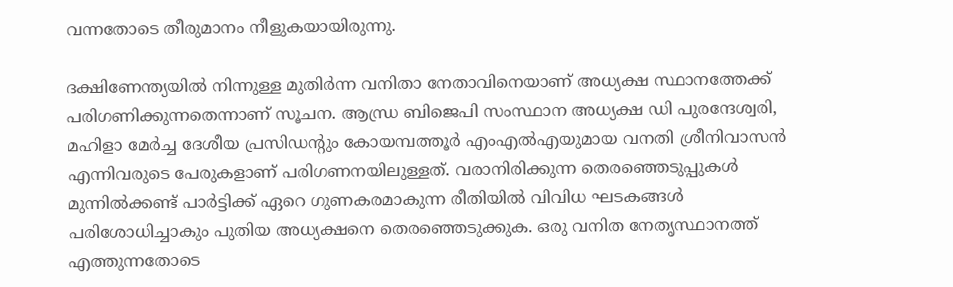വന്നതോടെ തീരുമാനം നീളുകയായിരുന്നു.

ദക്ഷിണേന്ത്യയില്‍ നിന്നുള്ള മുതിര്‍ന്ന വനിതാ നേതാവിനെയാണ് അധ്യക്ഷ സ്ഥാനത്തേക്ക് പരിഗണിക്കുന്നതെന്നാണ് സൂചന. ആന്ധ്ര ബിജെപി സംസ്ഥാന അധ്യക്ഷ ഡി പുരന്ദേശ്വരി, മഹിളാ മേര്‍ച്ച ദേശീയ പ്രസിഡന്റും കോയമ്പത്തൂര്‍ എംഎല്‍എയുമായ വനതി ശ്രീനിവാസന്‍ എന്നിവരുടെ പേരുകളാണ് പരിഗണനയിലുള്ളത്. വരാനിരിക്കുന്ന തെരഞ്ഞെടുപ്പുകള്‍ മുന്നില്‍ക്കണ്ട് പാര്‍ട്ടിക്ക് ഏറെ ഗുണകരമാകുന്ന രീതിയില്‍ വിവിധ ഘടകങ്ങള്‍ പരിശോധിച്ചാകും പുതിയ അധ്യക്ഷനെ തെരഞ്ഞെടുക്കുക. ഒരു വനിത നേതൃസ്ഥാനത്ത് എത്തുന്നതോടെ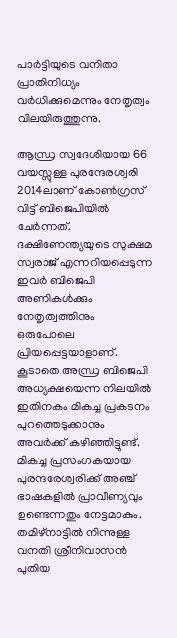പാര്‍ട്ടിയുടെ വനിതാ പ്രാതിനിധ്യം വര്‍ധിക്കുമെന്നും നേതൃത്വം വിലയിരുത്തുന്നു.

ആന്ധ്ര സ്വദേശിയായ 66 വയസ്സുള്ള പുരന്ദേരശ്വരി 2014ലാണ് കോണ്‍ഗ്രസ് വിട്ട് ബിജെപിയില്‍ ചേര്‍ന്നത്. ദക്ഷിണേന്ത്യയുടെ സുക്ഷമ സ്വരാജ് എന്നറിയപ്പെടുന്ന ഇവര്‍ ബിജെപി അണികള്‍ക്കും നേതൃത്വത്തിനും ഒരുപോലെ പ്രിയപ്പെട്ടയാളാണ്. കൂടാതെ അന്ധ്ര ബിജെപി അധ്യക്ഷയെന്ന നിലയില്‍ ഇതിനകം മികച്ച പ്രകടനം പുറത്തെടുക്കാനും അവര്‍ക്ക് കഴിഞ്ഞിട്ടുണ്ട്. മികച്ച പ്രസംഗകയായ പുരന്ദരേശ്വരിക്ക് അഞ്ച് ഭാഷകളില്‍ പ്രാവീണ്യവും ഉണ്ടെന്നതും നേട്ടമാകും. തമിഴ്‌നാട്ടില്‍ നിന്നുള്ള വനതി ശ്രീനിവാസന്‍ പുതിയ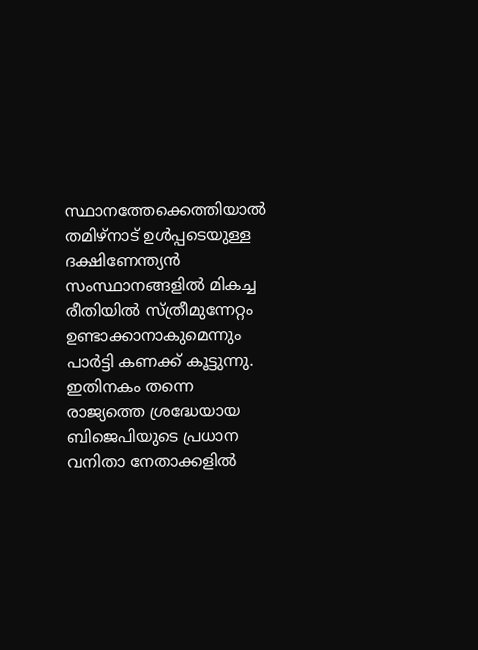സ്ഥാനത്തേക്കെത്തിയാല്‍ തമിഴ്‌നാട് ഉള്‍പ്പടെയുള്ള ദക്ഷിണേന്ത്യന്‍ സംസ്ഥാനങ്ങളില്‍ മികച്ച രീതിയില്‍ സ്ത്രീമുന്നേറ്റം ഉണ്ടാക്കാനാകുമെന്നും പാര്‍ട്ടി കണക്ക് കൂട്ടുന്നു. ഇതിനകം തന്നെ രാജ്യത്തെ ശ്രദ്ധേയായ ബിജെപിയുടെ പ്രധാന വനിതാ നേതാക്കളില്‍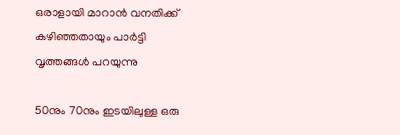ഒരാളായി മാറാന്‍ വനതിക്ക് കഴിഞ്ഞതായും പാര്‍ട്ടി വൃത്തങ്ങള്‍ പറയുന്നു

50നും 70നും ഇടയിലുള്ള ഒരു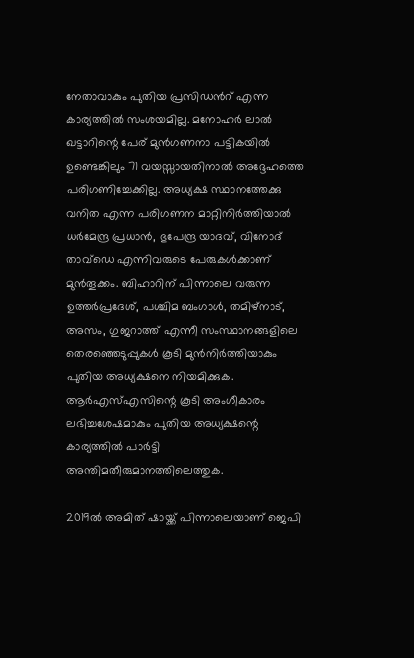നേതാവാകും പുതിയ പ്രസിഡന്‍റ് എന്ന കാര്യത്തില്‍ സംശയമില്ല. മനോഹര്‍ ലാല്‍ ഖട്ടാറിന്റെ പേര് മുന്‍ഗണനാ പട്ടികയില്‍ ഉണ്ടെങ്കിലും 71 വയസ്സായതിനാല്‍ അദ്ദേഹത്തെ പരിഗണിച്ചേക്കില്ല. അധ്യക്ഷ സ്ഥാനത്തേക്കു വനിത എന്ന പരിഗണന മാറ്റിനിര്‍ത്തിയാല്‍ ധര്‍മേന്ദ്ര പ്രധാന്‍, ഭുപേന്ദ്ര യാദവ്, വിനോദ് താവ്‌ഡെ എന്നിവരുടെ പേരുകള്‍ക്കാണ് മുന്‍തൂക്കം. ബിഹാറിന് പിന്നാലെ വരുന്ന ഉത്തര്‍പ്രദേശ്, പശ്ചിമ ബംഗാള്‍, തമിഴ്നാട്, അസം, ഗുജറാത്ത് എന്നീ സംസ്ഥാനങ്ങളിലെ തെരഞ്ഞെടുപ്പുകള്‍ കൂടി മുന്‍നിര്‍ത്തിയാകും പുതിയ അധ്യക്ഷനെ നിയമിക്കുക. ആര്‍എസ്എസിന്റെ കൂടി അംഗീകാരം ലഭിച്ചശേഷമാകും പുതിയ അധ്യക്ഷന്റെ കാര്യത്തില്‍ പാര്‍ട്ടി അന്തിമതീരുമാനത്തിലെത്തുക.

2019ല്‍ അമിത് ഷായ്ക്ക് പിന്നാലെയാണ് ജെപി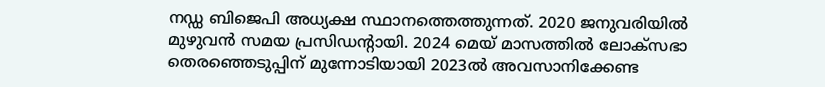നഡ്ഡ ബിജെപി അധ്യക്ഷ സ്ഥാനത്തെത്തുന്നത്. 2020 ജനുവരിയില്‍ മുഴുവന്‍ സമയ പ്രസിഡന്റായി. 2024 മെയ് മാസത്തില്‍ ലോക്സഭാ തെരഞ്ഞെടുപ്പിന് മുന്നോടിയായി 2023ല്‍ അവസാനിക്കേണ്ട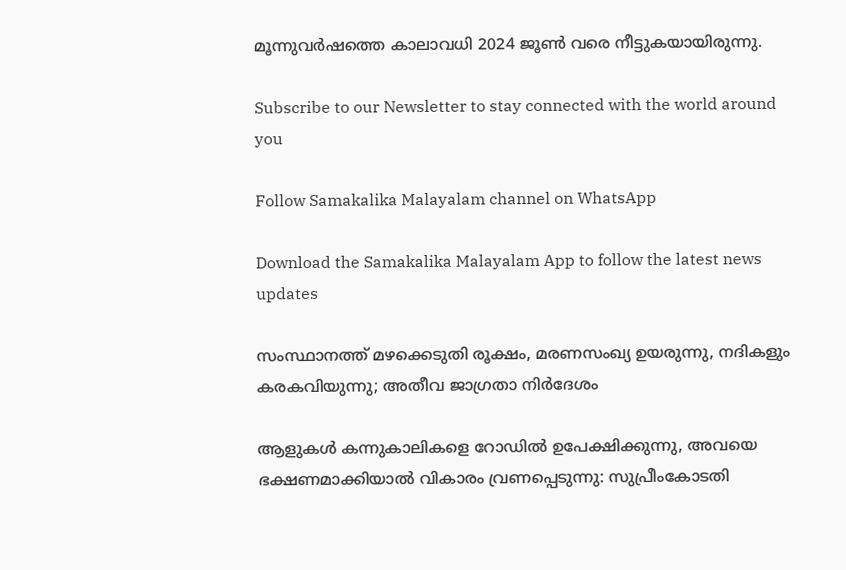മൂന്നുവര്‍ഷത്തെ കാലാവധി 2024 ജൂണ്‍ വരെ നീട്ടുകയായിരുന്നു.

Subscribe to our Newsletter to stay connected with the world around you

Follow Samakalika Malayalam channel on WhatsApp

Download the Samakalika Malayalam App to follow the latest news updates

സംസ്ഥാനത്ത് മഴക്കെടുതി രൂക്ഷം, മരണസംഖ്യ ഉയരുന്നു, നദികളും കരകവിയുന്നു; അതീവ ജാഗ്രതാ നിര്‍ദേശം

ആളുകള്‍ കന്നുകാലികളെ റോഡില്‍ ഉപേക്ഷിക്കുന്നു, അവയെ ഭക്ഷണമാക്കിയാല്‍ വികാരം വ്രണപ്പെടുന്നു: സുപ്രീംകോടതി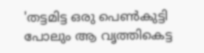'തട്ടമിട്ട ഒരു പെണ്‍കുട്ടി പോലും ആ വൃത്തികെട്ട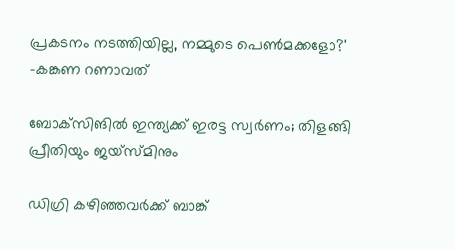പ്രകടനം നടത്തിയില്ല, നമ്മുടെ പെണ്‍മക്കളോ?' -കങ്കണ റണാവത്

ബോക്‌സിങില്‍ ഇന്ത്യക്ക് ഇരട്ട സ്വര്‍ണം; തിളങ്ങി പ്രീതിയും ജയ്‌സ്മിനും

ഡിഗ്രി കഴിഞ്ഞവർക്ക് ബാങ്ക്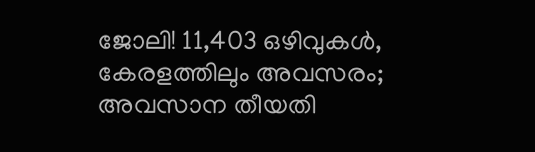ജോലി! 11,403 ഒഴിവുകൾ, കേരളത്തിലും അവസരം; അവസാന തീയതി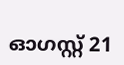ഓഗസ്റ്റ് 21